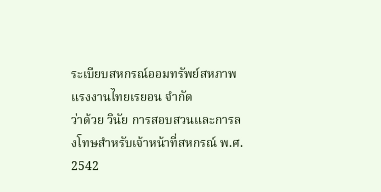ระเบียบสหกรณ์ออมทรัพย์สหภาพแรงงานไทยเรยอน จำกัด
ว่าด้วย วินัย การสอบสวนและการลงโทษสำหรับเจ้าหน้าที่สหกรณ์ พ.ศ. 2542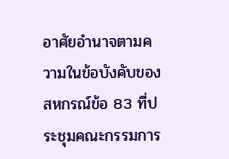อาศัยอำนาจตามความในข้อบังคับของสหกรณ์ข้อ 83 ที่ประชุมคณะกรรมการ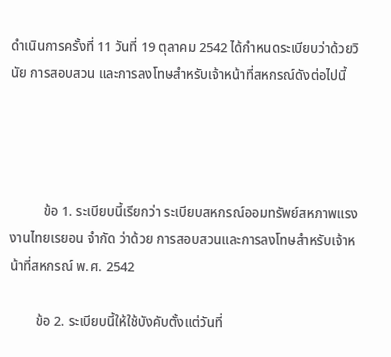ดำเนินการครั้งที่ 11 วันที่ 19 ตุลาคม 2542 ได้กำหนดระเบียบว่าด้วยวินัย การสอบสวน และการลงโทษสำหรับเจ้าหน้าที่สหกรณ์ดังต่อไปนี้




          ข้อ 1. ระเบียบนี้เรียกว่า ระเบียบสหกรณ์ออมทรัพย์สหภาพแรงงานไทยเรยอน จำกัด ว่าด้วย การสอบสวนและการลงโทษสำหรับเจ้าหน้าที่สหกรณ์ พ.ศ. 2542

        ข้อ 2. ระเบียบนี้ให้ใช้บังคับตั้งแต่วันที่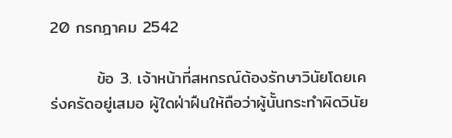20 กรกฎาคม 2542

        ข้อ 3. เจ้าหน้าที่สหกรณ์ต้องรักษาวินัยโดยเคร่งครัดอยู่เสมอ ผู้ใดฝ่าฝืนให้ถือว่าผู้นั้นกระทำผิดวินัย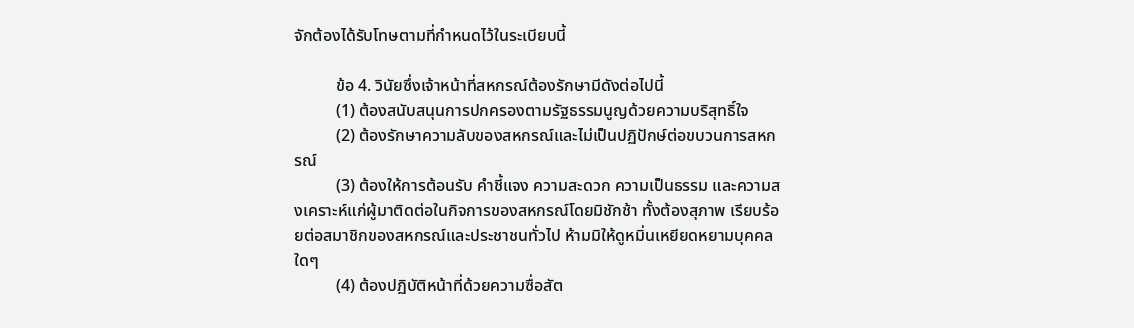จักต้องได้รับโทษตามที่กำหนดไว้ในระเบียบนี้

          ข้อ 4. วินัยซึ่งเจ้าหน้าที่สหกรณ์ต้องรักษามีดังต่อไปนี้
          (1) ต้องสนับสนุนการปกครองตามรัฐธรรมนูญด้วยความบริสุทธิ์ใจ
          (2) ต้องรักษาความลับของสหกรณ์และไม่เป็นปฏิปักษ์ต่อขบวนการสหกรณ์
          (3) ต้องให้การต้อนรับ คำชี้แจง ความสะดวก ความเป็นธรรม และความสงเคราะห์แก่ผู้มาติดต่อในกิจการของสหกรณ์โดยมิชักช้า ทั้งต้องสุภาพ เรียบร้อยต่อสมาชิกของสหกรณ์และประชาชนทั่วไป ห้ามมิให้ดูหมิ่นเหยียดหยามบุคคลใดๆ
          (4) ต้องปฏิบัติหน้าที่ด้วยความซื่อสัต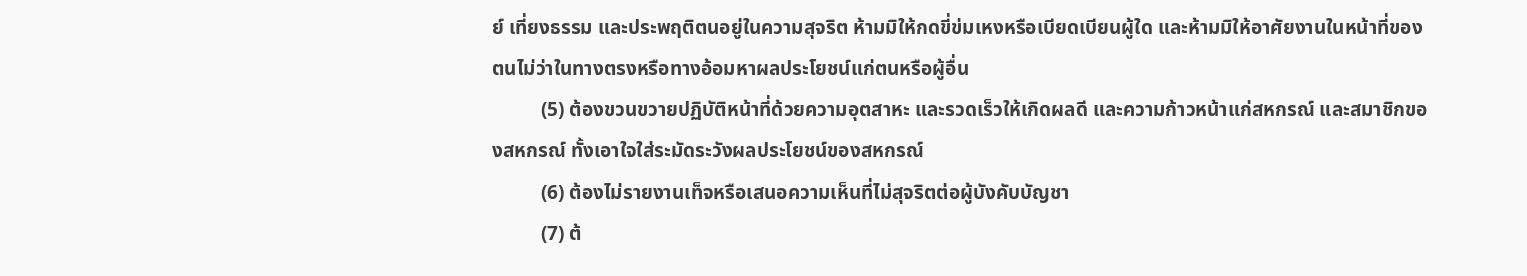ย์ เที่ยงธรรม และประพฤติตนอยู่ในความสุจริต ห้ามมิให้กดขี่ข่มเหงหรือเบียดเบียนผู้ใด และห้ามมิให้อาศัยงานในหน้าที่ของตนไม่ว่าในทางตรงหรือทางอ้อมหาผลประโยชน์แก่ตนหรือผู้อื่น
          (5) ต้องขวนขวายปฏิบัติหน้าที่ด้วยความอุตสาหะ และรวดเร็วให้เกิดผลดี และความก้าวหน้าแก่สหกรณ์ และสมาชิกของสหกรณ์ ทั้งเอาใจใส่ระมัดระวังผลประโยชน์ของสหกรณ์
          (6) ต้องไม่รายงานเท็จหรือเสนอความเห็นที่ไม่สุจริตต่อผู้บังคับบัญชา
          (7) ต้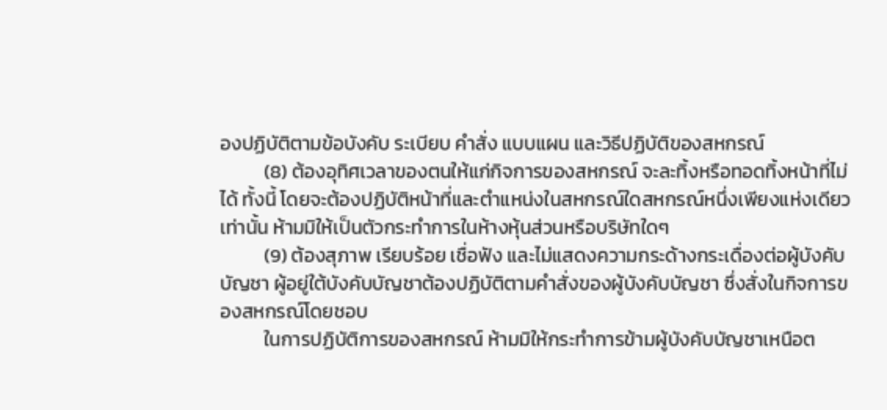องปฏิบัติตามข้อบังคับ ระเบียบ คำสั่ง แบบแผน และวิธีปฏิบัติของสหกรณ์
          (8) ต้องอุทิศเวลาของตนให้แก่กิจการของสหกรณ์ จะละทิ้งหรือทอดทิ้งหน้าที่ไม่ได้ ทั้งนี้ โดยจะต้องปฏิบัติหน้าที่และตำแหน่งในสหกรณ์ใดสหกรณ์หนึ่งเพียงแห่งเดียวเท่านั้น ห้ามมิให้เป็นตัวกระทำการในห้างหุ้นส่วนหรือบริษัทใดๆ
          (9) ต้องสุภาพ เรียบร้อย เชื่อฟัง และไม่แสดงความกระด้างกระเดื่องต่อผู้บังคับบัญชา ผู้อยู่ใต้บังคับบัญชาต้องปฏิบัติตามคำสั่งของผู้บังคับบัญชา ซึ่งสั่งในกิจการของสหกรณ์โดยชอบ
          ในการปฏิบัติการของสหกรณ์ ห้ามมิให้กระทำการข้ามผู้บังคับบัญชาเหนือต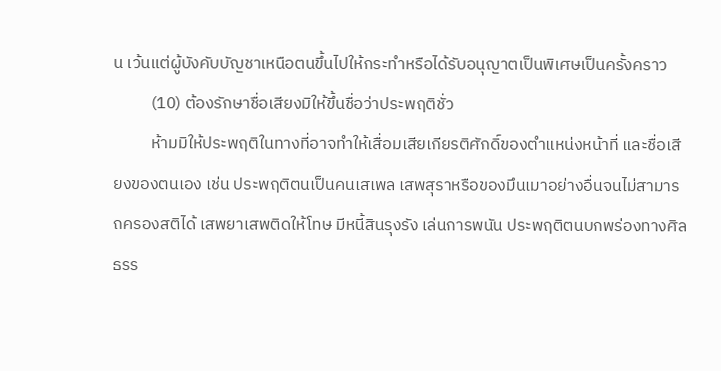น เว้นแต่ผู้บังคับบัญชาเหนือตนขึ้นไปให้กระทำหรือได้รับอนุญาตเป็นพิเศษเป็นครั้งคราว
          (10) ต้องรักษาชื่อเสียงมิให้ขึ้นชื่อว่าประพฤติชั่ว
          ห้ามมิให้ประพฤติในทางที่อาจทำให้เสื่อมเสียเกียรติศักดิ์ของตำแหน่งหน้าที่ และชื่อเสียงของตนเอง เช่น ประพฤติตนเป็นคนเสเพล เสพสุราหรือของมึนเมาอย่างอื่นจนไม่สามารถครองสติได้ เสพยาเสพติดให้โทษ มีหนี้สินรุงรัง เล่นการพนัน ประพฤติตนบกพร่องทางศิลธรร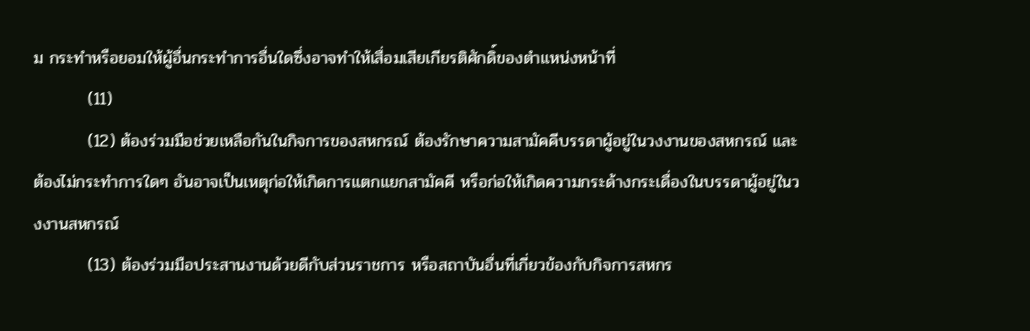ม กระทำหรือยอมให้ผู้อื่นกระทำการอื่นใดซึ่งอาจทำให้เสื่อมเสียเกียรติศักดิ์ของตำแหน่งหน้าที่
         (11)
         (12) ต้องร่วมมือช่วยเหลือกันในกิจการของสหกรณ์ ต้องรักษาความสามัคคีบรรดาผู้อยู่ในวงงานของสหกรณ์ และต้องไม่กระทำการใดๆ อันอาจเป็นเหตุก่อให้เกิดการแตกแยกสามัคคี หรือก่อให้เกิดความกระด้างกระเดื่องในบรรดาผู้อยู่ในวงงานสหกรณ์
         (13) ต้องร่วมมือประสานงานด้วยดีกับส่วนราชการ หรือสถาบันอื่นที่เกี่ยวข้องกับกิจการสหกร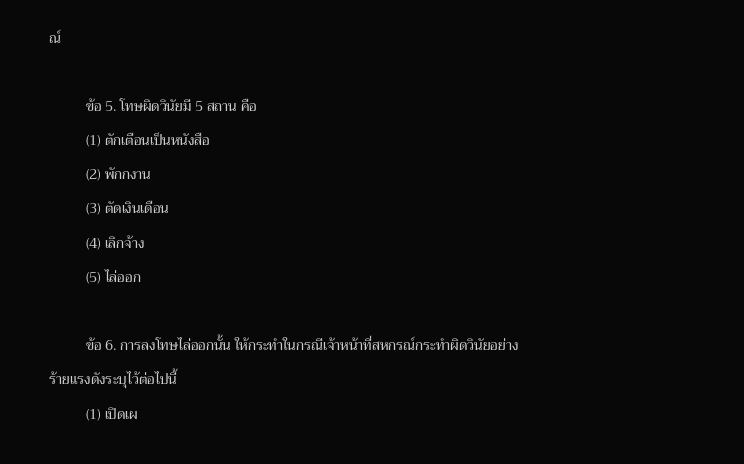ณ์

          ข้อ 5. โทษผิดวินัยมี 5 สถาน คือ
          (1) ตักเตือนเป็นหนังสือ
          (2) พักกงาน
          (3) ตัดเงินเดือน
          (4) เลิกจ้าง
          (5) ไล่ออก

          ข้อ 6. การลงโทษไล่ออกนั้น ให้กระทำในกรณีเจ้าหน้าที่สหกรณ์กระทำผิดวินัยอย่างร้ายแรงดังระบุไว้ต่อไปนี้
          (1) เปิดเผ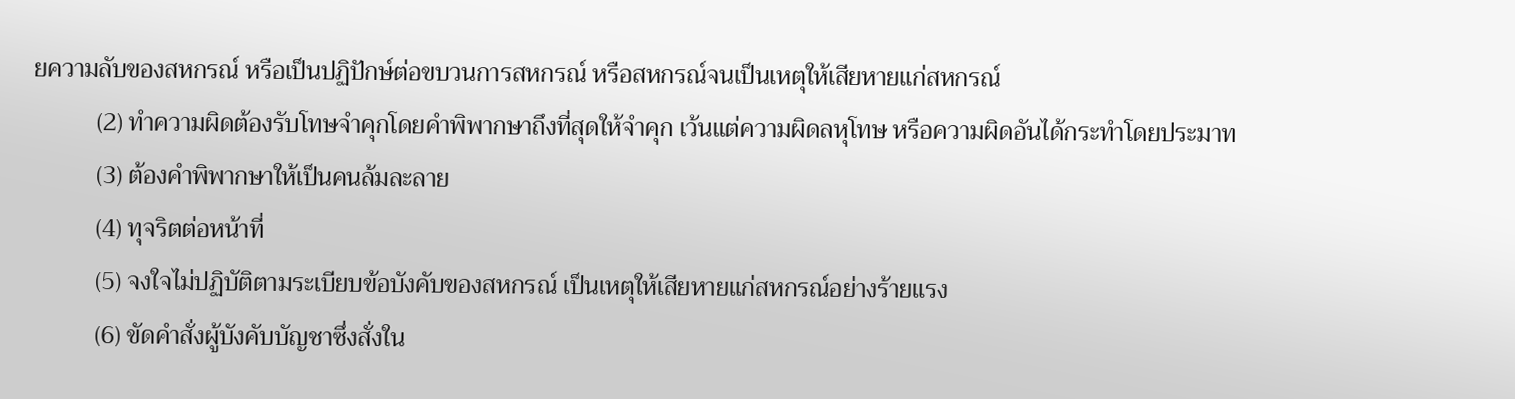ยความลับของสหกรณ์ หรือเป็นปฏิปักษ์ต่อขบวนการสหกรณ์ หรือสหกรณ์จนเป็นเหตุให้เสียหายแก่สหกรณ์
          (2) ทำความผิดต้องรับโทษจำคุกโดยคำพิพากษาถึงที่สุดให้จำคุก เว้นแต่ความผิดลหุโทษ หรือความผิดอันได้กระทำโดยประมาท
          (3) ต้องคำพิพากษาให้เป็นคนล้มละลาย
          (4) ทุจริตต่อหน้าที่
          (5) จงใจไม่ปฏิบัติตามระเบียบข้อบังคับของสหกรณ์ เป็นเหตุให้เสียหายแก่สหกรณ์อย่างร้ายแรง
          (6) ขัดคำสั่งผู้บังคับบัญชาซึ่งสั่งใน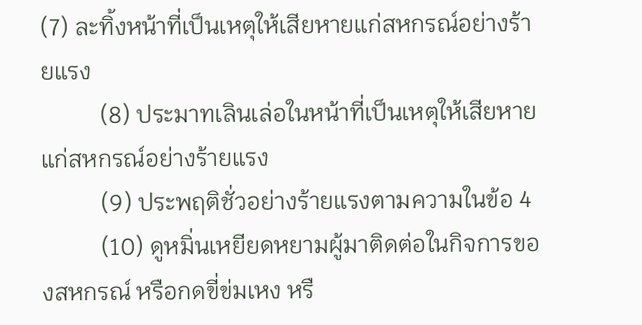(7) ละทิ้งหน้าที่เป็นเหตุให้เสียหายแก่สหกรณ์อย่างร้ายแรง
          (8) ประมาทเลินเล่อในหน้าที่เป็นเหตุให้เสียหายแก่สหกรณ์อย่างร้ายแรง
          (9) ประพฤติชั่วอย่างร้ายแรงตามความในข้อ 4
          (10) ดูหมิ่นเหยียดหยามผู้มาติดต่อในกิจการของสหกรณ์ หรือกดขี่ข่มเหง หรื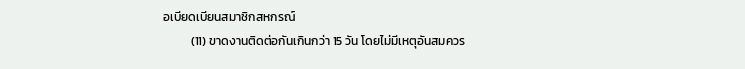อเบียดเบียนสมาชิกสหกรณ์
          (11) ขาดงานติดต่อกันเกินกว่า 15 วัน โดยไม่มีเหตุอันสมควร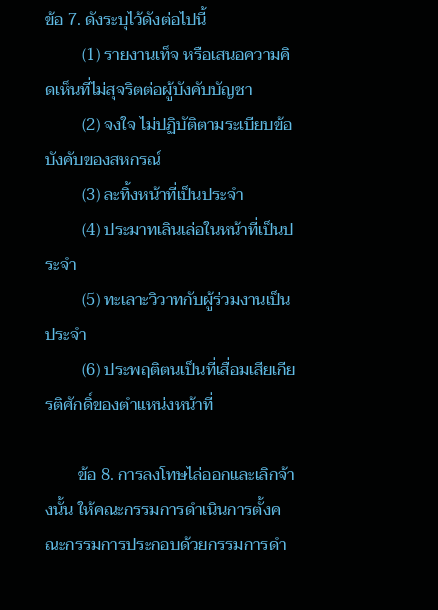ข้อ 7. ดังระบุไว้ดังต่อไปนี้
         (1) รายงานเท็จ หรือเสนอความคิดเห็นที่ไม่สุจริตต่อผู้บังคับบัญชา
         (2) จงใจ ไม่ปฏิบัติตามระเบียบข้อบังคับของสหกรณ์
         (3) ละทิ้งหน้าที่เป็นประจำ
         (4) ประมาทเลินเล่อในหน้าที่เป็นประจำ
         (5) ทะเลาะวิวาทกับผู้ร่วมงานเป็นประจำ
         (6) ประพฤติตนเป็นที่เสื่อมเสียเกียรติศักดิ์ของตำแหน่งหน้าที่

        ข้อ 8. การลงโทษไล่ออกและเลิกจ้างนั้น ให้คณะกรรมการดำเนินการตั้งคณะกรรมการประกอบด้วยกรรมการดำ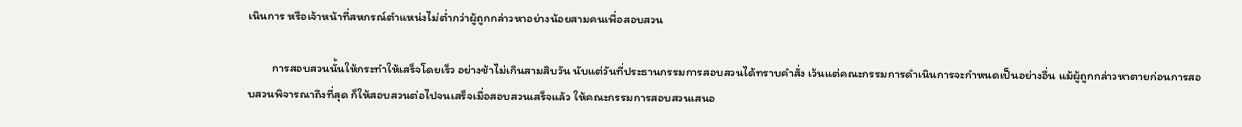เนินการ หรือเจ้าหน้าที่สหกรณ์ตำแหน่งไม่ต่ำกว่าผู้ถูกกล่าวหาอย่างน้อยสามคนเพื่อสอบสวน

         การสอบสวนนั้นให้กระทำให้เสร็จโดยเร็ว อย่างช้าไม่เกินสามสิบวัน นับแต่วันที่ประธานกรรมการสอบสวนได้ทราบคำสั่ง เว้นแต่คณะกรรมการดำเนินการจะกำหนดเป็นอย่างอื่น แม้ผู้ถูกกล่าวหาตายก่อนการสอบสวนพิจารณาถึงที่สุด ก็ให้สอบสวนต่อไปจนเสร็จเมื่อสอบสวนเสร็จแล้ว ให้คณะกรรมการสอบสวนเสนอ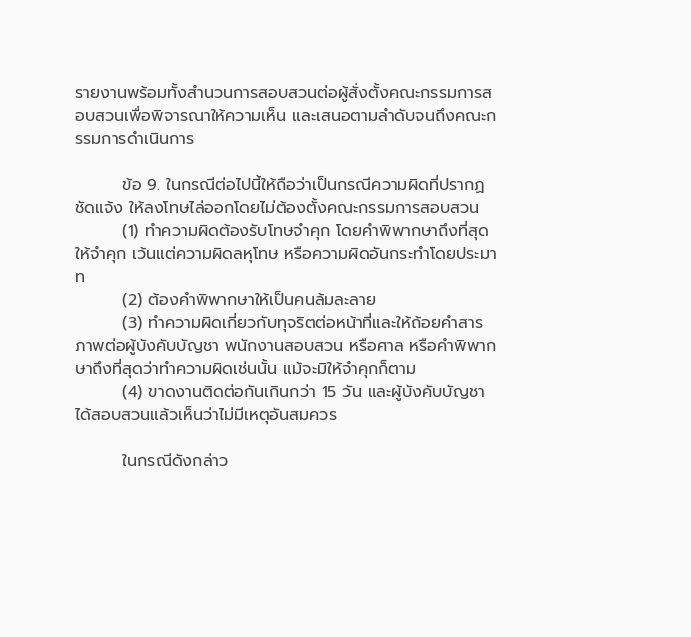รายงานพร้อมทั้งสำนวนการสอบสวนต่อผู้สั่งตั้งคณะกรรมการสอบสวนเพื่อพิจารณาให้ความเห็น และเสนอตามลำดับจนถึงคณะกรรมการดำเนินการ

        ข้อ 9. ในกรณีต่อไปนี้ให้ถือว่าเป็นกรณีความผิดที่ปรากฏชัดแจ้ง ให้ลงโทษไล่ออกโดยไม่ต้องตั้งคณะกรรมการสอบสวน
        (1) ทำความผิดต้องรับโทษจำคุก โดยคำพิพากษาถึงที่สุดให้จำคุก เว้นแต่ความผิดลหุโทษ หรือความผิดอันกระทำโดยประมาท
        (2) ต้องคำพิพากษาให้เป็นคนล้มละลาย
        (3) ทำความผิดเกี่ยวกับทุจริตต่อหน้าที่และให้ถ้อยคำสารภาพต่อผู้บังคับบัญชา พนักงานสอบสวน หรือศาล หรือคำพิพากษาถึงที่สุดว่าทำความผิดเช่นนั้น แม้จะมิให้จำคุกก็ตาม
        (4) ขาดงานติดต่อกันเกินกว่า 15 วัน และผู้บังคับบัญชาได้สอบสวนแล้วเห็นว่าไม่มีเหตุอันสมควร

        ในกรณีดังกล่าว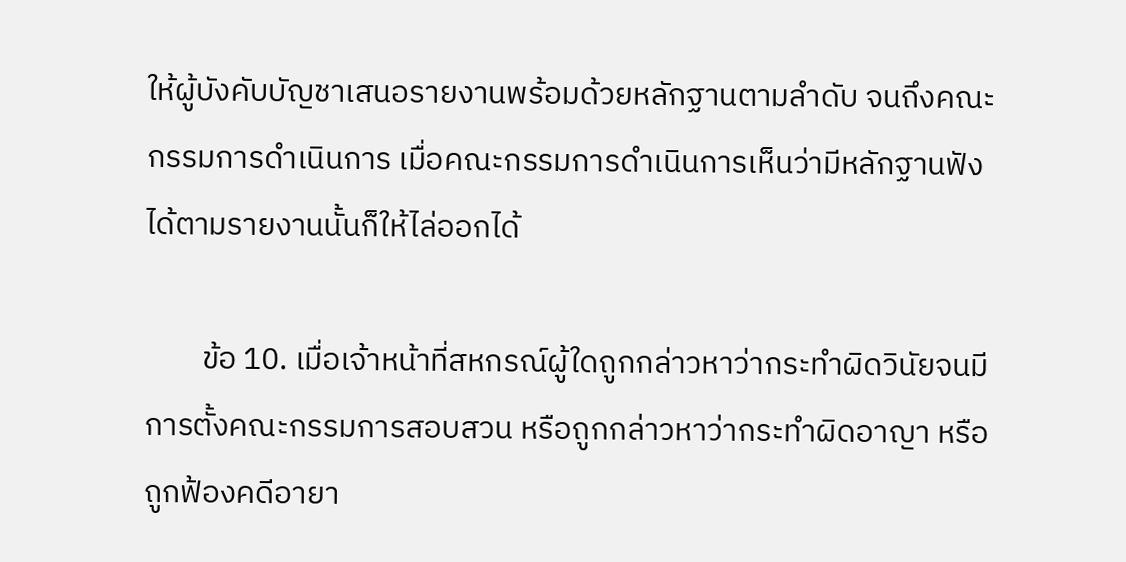ให้ผู้บังคับบัญชาเสนอรายงานพร้อมด้วยหลักฐานตามลำดับ จนถึงคณะกรรมการดำเนินการ เมื่อคณะกรรมการดำเนินการเห็นว่ามีหลักฐานฟังได้ตามรายงานนั้นก็ให้ไล่ออกได้

        ข้อ 10. เมื่อเจ้าหน้าที่สหกรณ์ผู้ใดถูกกล่าวหาว่ากระทำผิดวินัยจนมีการตั้งคณะกรรมการสอบสวน หรือถูกกล่าวหาว่ากระทำผิดอาญา หรือถูกฟ้องคดีอายา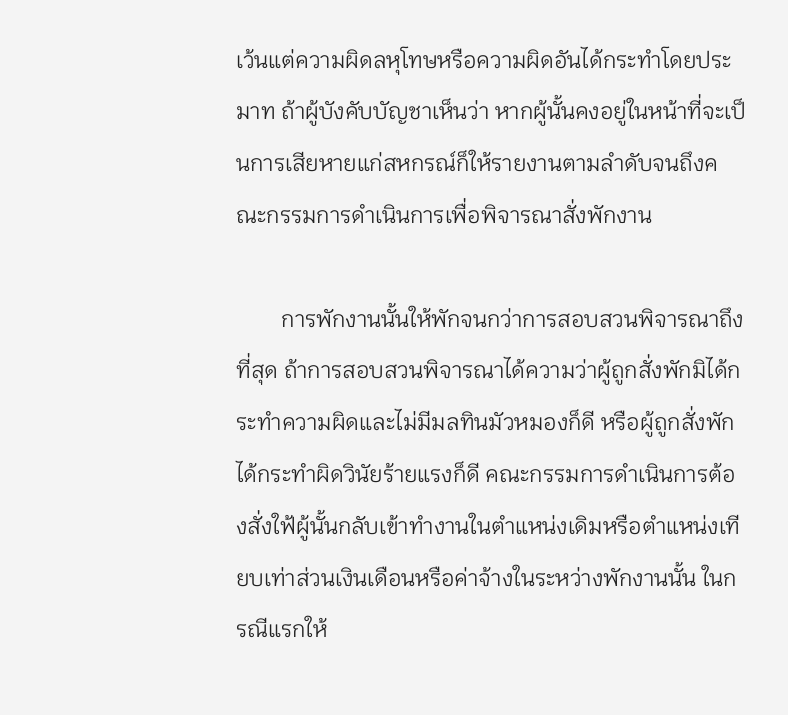เว้นแต่ความผิดลหุโทษหรือความผิดอันได้กระทำโดยประมาท ถ้าผู้บังคับบัญชาเห็นว่า หากผู้นั้นคงอยู่ในหน้าที่จะเป็นการเสียหายแก่สหกรณ์ก็ให้รายงานตามลำดับจนถึงคณะกรรมการดำเนินการเพื่อพิจารณาสั่งพักงาน

        การพักงานนั้นให้พักจนกว่าการสอบสวนพิจารณาถึงที่สุด ถ้าการสอบสวนพิจารณาได้ความว่าผู้ถูกสั่งพักมิได้กระทำความผิดและไม่มีมลทินมัวหมองก็ดี หรือผู้ถูกสั่งพักได้กระทำผิดวินัยร้ายแรงก็ดี คณะกรรมการดำเนินการต้องสั่งใฟ้ผู้นั้นกลับเข้าทำงานในตำแหน่งเดิมหรือตำแหน่งเทียบเท่าส่วนเงินเดือนหรือค่าจ้างในระหว่างพักงานนั้น ในกรณีแรกให้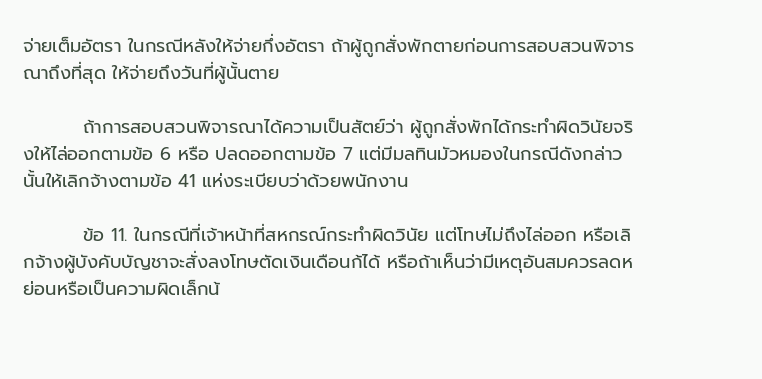จ่ายเต็มอัตรา ในกรณีหลังให้จ่ายกึ่งอัตรา ถ้าผู้ถูกสั่งพักตายก่อนการสอบสวนพิจารณาถึงที่สุด ให้จ่ายถึงวันที่ผู้นั้นตาย

         ถ้าการสอบสวนพิจารณาได้ความเป็นสัตย์ว่า ผู้ถูกสั่งพักได้กระทำผิดวินัยจริงให้ไล่ออกตามข้อ 6 หรือ ปลดออกตามข้อ 7 แต่มีมลทินมัวหมองในกรณีดังกล่าวนั้นให้เลิกจ้างตามข้อ 41 แห่งระเบียบว่าด้วยพนักงาน

         ข้อ 11. ในกรณีที่เจ้าหน้าที่สหกรณ์กระทำผิดวินัย แต่โทษไม่ถึงไล่ออก หรือเลิกจ้างผู้บังคับบัญชาจะสั่งลงโทษตัดเงินเดือนก้ได้ หรือถ้าเห็นว่ามีเหตุอันสมควรลดหย่อนหรือเป็นความผิดเล็กน้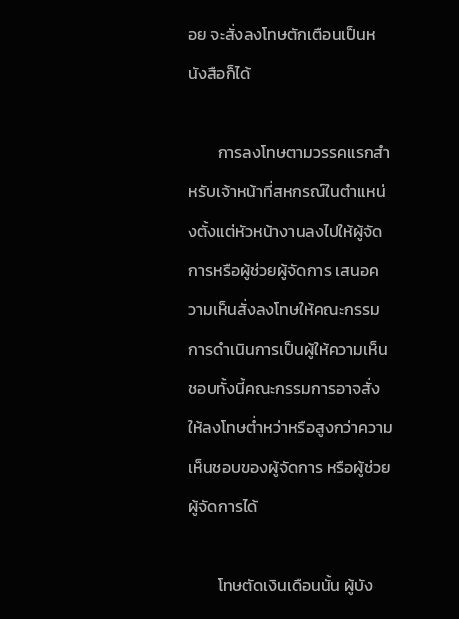อย จะสั่งลงโทษตักเตือนเป็นหนังสือก็ได้

        การลงโทษตามวรรคแรกสำหรับเจ้าหน้าที่สหกรณ์ในตำแหน่งตั้งแต่หัวหน้างานลงไปให้ผู้จัดการหรือผู้ช่วยผู้จัดการ เสนอความเห็นสั่งลงโทษให้คณะกรรมการดำเนินการเป็นผู้ให้ความเห็นชอบทั้งนี้คณะกรรมการอาจสั่งให้ลงโทษต่ำหว่าหรือสูงกว่าความเห็นชอบของผู้จัดการ หรือผู้ช่วยผู้จัดการได้

        โทษตัดเงินเดือนนั้น ผู้บัง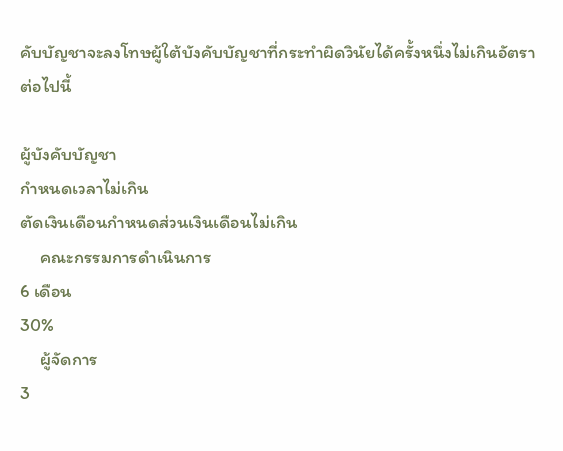คับบัญชาจะลงโทษผู้ใต้บังคับบัญชาที่กระทำผิดวินัยได้ครั้งหนึ่งไม่เกินอัตราต่อไปนี้

ผู้บังคับบัญชา
กำหนดเวลาไม่เกิน
ตัดเงินเดือนกำหนดส่วนเงินเดือนไม่เกิน
     คณะกรรมการดำเนินการ
6 เดือน
30%
     ผู้จัดการ
3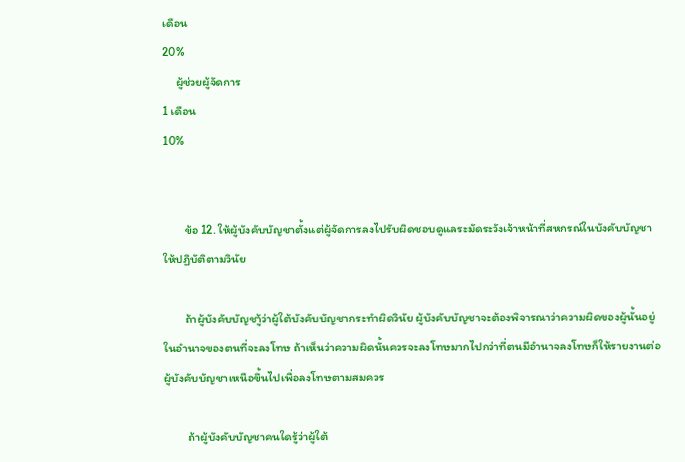เดือน
20%
     ผู้ช่วยผู้จัดการ
1 เดือน
10%


        ข้อ 12. ให้ผู้บังคับบัญชาตั้งแต่ผู้จัดการลงไปรับผิดชอบดูแลระมัดระวังเจ้าหน้าที่สหกรณ์ในบังคับบัญชาให้ปฏิบัติตามวินัย

        ถ้าผู้บังคับบัญชาู้ว่าผู้ใต้บังคับบัญชากระทำผิดวินัย ผู้บังคับบัญชาจะต้องพิจารณาว่าความผิดของผู้นั้นอยู่ในอำนาจของตนที่จะลงโทษ ถ้าเห็นว่าความผิดนั้นควรจะลงโทษมากไปกว่าที่ตนมีอำนาจลงโทษก็ให้รายงานต่อผู้บังคับบัญชาเหนือขึ้นไปเพื่อลงโทษตามสมควร

         ถ้าผู้บังคับบัญชาคนใดรู้ว่าผู้ใต้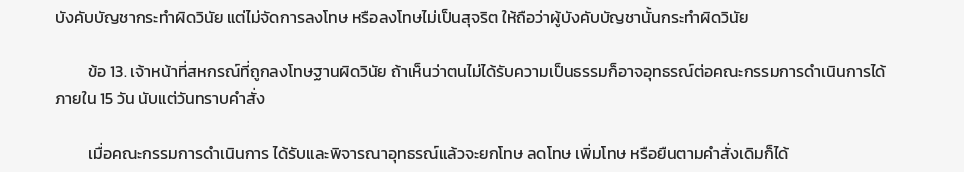บังคับบัญชากระทำผิดวินัย แต่ไม่จัดการลงโทษ หรือลงโทษไม่เป็นสุจริต ให้ถือว่าผู้บังคับบัญชานั้นกระทำผิดวินัย

         ข้อ 13. เจ้าหน้าที่สหกรณ์ที่ถูกลงโทษฐานผิดวินัย ถ้าเห็นว่าตนไม่ได้รับความเป็นธรรมก็อาจอุทธรณ์ต่อคณะกรรมการดำเนินการได้ภายใน 15 วัน นับแต่วันทราบคำสั่ง

         เมื่อคณะกรรมการดำเนินการ ได้รับและพิจารณาอุทธรณ์แล้วจะยกโทษ ลดโทษ เพิ่มโทษ หรือยืนตามคำสั่งเดิมก็ได้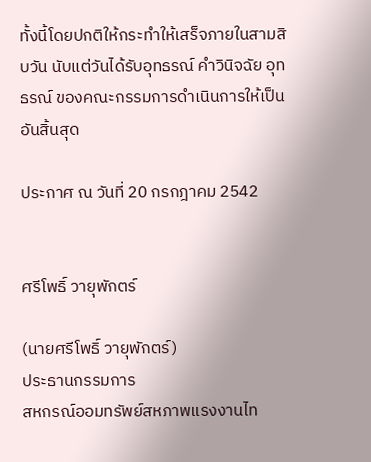ทั้งนี้โดยปกติให้กระทำให้เสร็จภายในสามสิบวัน นับแต่วันได้รับอุทธรณ์ คำวินิจฉัย อุทธรณ์ ของคณะกรรมการดำเนินการให้เป็นอันสิ้นสุด

ประกาศ ณ วันที่ 20 กรกฎาคม 2542


ศรีโพธิ์ วายุพักตร์

(นายศรีโพธิ์ วายุพักตร์)
ประธานกรรมการ
สหกรณ์ออมทรัพย์สหภาพแรงงานไท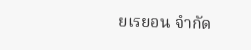ยเรยอน จำกัด